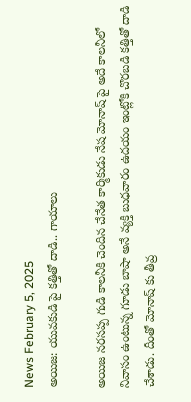News February 5, 2025
అయిజ: యువకుడి పై కత్తితో దాడి.. గాయాలు

అయిజ నరసప్ప గుడి కాలనీకి చెందిన చేనేత కార్మికుడు నేష మోనాష్ పై అదే కాలనీలో నివాసం ఉంటున్న గూడు బాషా అనే వ్యక్తి బుధవారం ఉదయం ఇంట్లోకి చొరబడి కత్తితో దాడి చేశాడు. దీంతో మోనాష్ కు తీవ్ర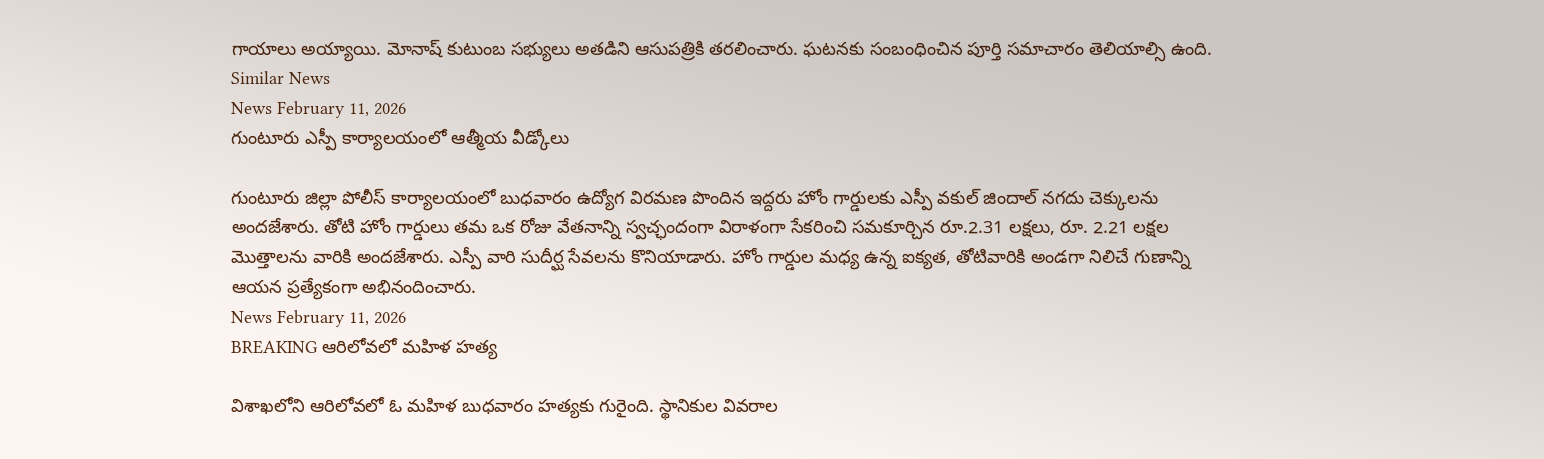గాయాలు అయ్యాయి. మోనాష్ కుటుంబ సభ్యులు అతడిని ఆసుపత్రికి తరలించారు. ఘటనకు సంబంధించిన పూర్తి సమాచారం తెలియాల్సి ఉంది.
Similar News
News February 11, 2026
గుంటూరు ఎస్పీ కార్యాలయంలో ఆత్మీయ వీడ్కోలు

గుంటూరు జిల్లా పోలీస్ కార్యాలయంలో బుధవారం ఉద్యోగ విరమణ పొందిన ఇద్దరు హోం గార్డులకు ఎస్పీ వకుల్ జిందాల్ నగదు చెక్కులను అందజేశారు. తోటి హోం గార్డులు తమ ఒక రోజు వేతనాన్ని స్వచ్ఛందంగా విరాళంగా సేకరించి సమకూర్చిన రూ.2.31 లక్షలు, రూ. 2.21 లక్షల మొత్తాలను వారికి అందజేశారు. ఎస్పీ వారి సుదీర్ఘ సేవలను కొనియాడారు. హోం గార్డుల మధ్య ఉన్న ఐక్యత, తోటివారికి అండగా నిలిచే గుణాన్ని ఆయన ప్రత్యేకంగా అభినందించారు.
News February 11, 2026
BREAKING ఆరిలోవలో మహిళ హత్య

విశాఖలోని ఆరిలోవలో ఓ మహిళ బుధవారం హత్యకు గురైంది. స్థానికుల వివరాల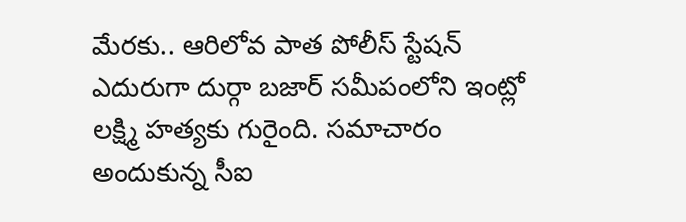మేరకు.. ఆరిలోవ పాత పోలీస్ స్టేషన్ ఎదురుగా దుర్గా బజార్ సమీపంలోని ఇంట్లో లక్ష్మి హత్యకు గురైంది. సమాచారం అందుకున్న సీఐ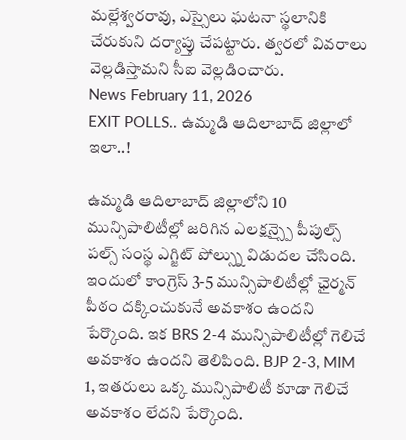మల్లేశ్వరరావు, ఎస్సైలు ఘటనా స్థలానికి చేరుకుని దర్యాప్తు చేపట్టారు. త్వరలో వివరాలు వెల్లడిస్తామని సీఐ వెల్లడించారు.
News February 11, 2026
EXIT POLLS.. ఉమ్మడి ఆదిలాబాద్ జిల్లాలో ఇలా..!

ఉమ్మడి ఆదిలాబాద్ జిల్లాలోని 10 మున్సిపాలిటీల్లో జరిగిన ఎలక్షన్స్పై పీపుల్స్ పల్స్ సంస్థ ఎగ్జిట్ పోల్స్ను విడుదల చేసింది. ఇందులో కాంగ్రెస్ 3-5 మున్సిపాలిటీల్లో ఛైర్మన్ పీఠం దక్కించుకునే అవకాశం ఉందని పేర్కొంది. ఇక BRS 2-4 మున్సిపాలిటీల్లో గెలిచే అవకాశం ఉందని తెలిపింది. BJP 2-3, MIM 1, ఇతరులు ఒక్క మున్సిపాలిటీ కూడా గెలిచే అవకాశం లేదని పేర్కొంది.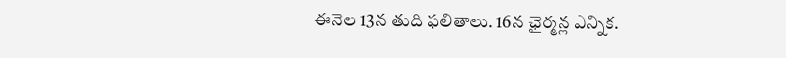ఈనెల 13న తుది ఫలితాలు. 16న ఛైర్మన్ల ఎన్నిక.